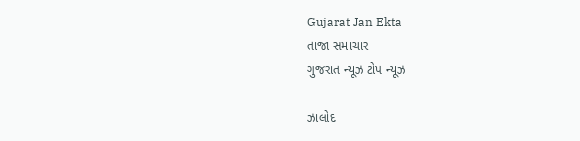Gujarat Jan Ekta
તાજા સમાચાર
ગુજરાત ન્યૂઝ ટોપ ન્યૂઝ

ઝાલોદ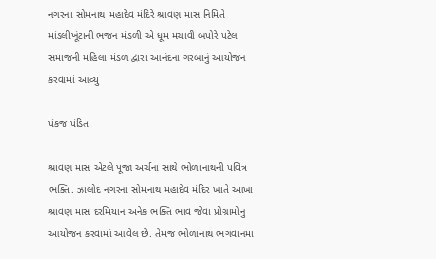નગરના સોમનાથ મહાદેવ મંદિરે શ્રાવણ માસ નિમિતે માંડલીખૂંટાની ભજન મંડળી એ ધૂમ મચાવી બપોરે પટેલ સમાજની મહિલા મંડળ દ્વારા આનંદના ગરબાનું આયોજન કરવામાં આવ્યુ

પંકજ પંડિત

શ્રાવણ માસ એટલે પૂજા અર્ચના સાથે ભોળાનાથની પવિત્ર ભક્તિ. ઝાલોદ નગરના સોમનાથ મહાદેવ મંદિર ખાતે આખા શ્રાવણ માસ દરમિયાન અનેક ભક્તિ ભાવ જેવા પ્રોગ્રામોનુ આયોજન કરવામાં આવેલ છે. તેમજ ભોળાનાથ ભગવાનમા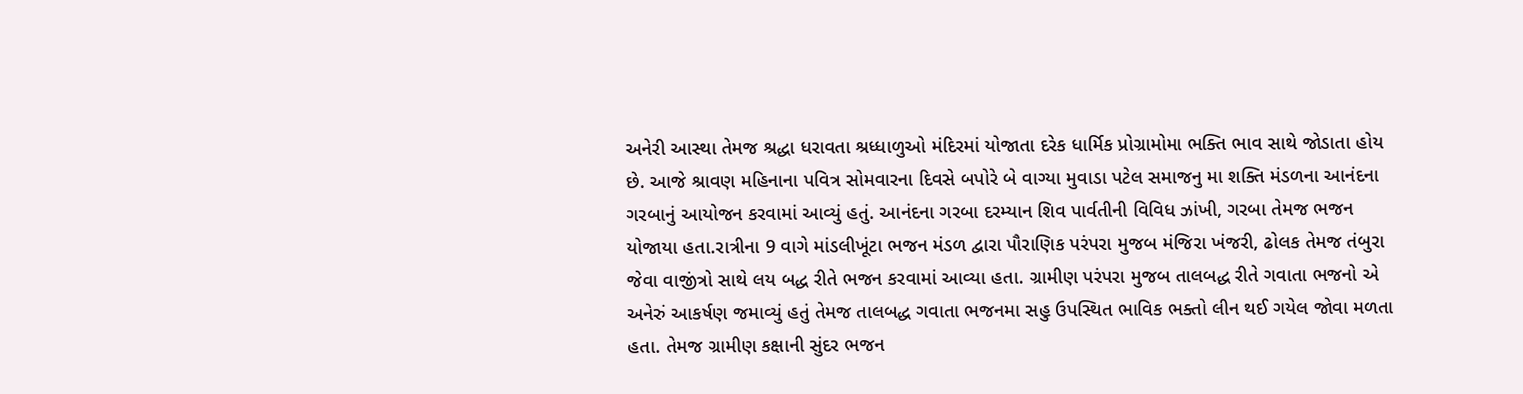અનેરી આસ્થા તેમજ શ્રદ્ધા ધરાવતા શ્રધ્ધાળુઓ મંદિરમાં યોજાતા દરેક ધાર્મિક પ્રોગ્રામોમા ભક્તિ ભાવ સાથે જોડાતા હોય છે. આજે શ્રાવણ મહિનાના પવિત્ર સોમવારના દિવસે બપોરે બે વાગ્યા મુવાડા પટેલ સમાજનુ મા શક્તિ મંડળના આનંદના ગરબાનું આયોજન કરવામાં આવ્યું હતું. આનંદના ગરબા દરમ્યાન શિવ પાર્વતીની વિવિધ ઝાંખી, ગરબા તેમજ ભજન યોજાયા હતા.રાત્રીના 9 વાગે માંડલીખૂંટા ભજન મંડળ દ્વારા પૌરાણિક પરંપરા મુજબ મંજિરા ખંજરી, ઢોલક તેમજ તંબુરા જેવા વાજીંત્રો સાથે લય બદ્ધ રીતે ભજન કરવામાં આવ્યા હતા. ગ્રામીણ પરંપરા મુજબ તાલબદ્ધ રીતે ગવાતા ભજનો એ અનેરું આકર્ષણ જમાવ્યું હતું તેમજ તાલબદ્ધ ગવાતા ભજનમા સહુ ઉપસ્થિત ભાવિક ભક્તો લીન થઈ ગયેલ જોવા મળતા હતા. તેમજ ગ્રામીણ કક્ષાની સુંદર ભજન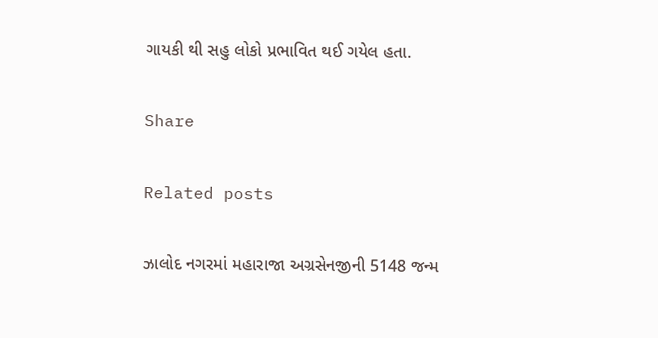ગાયકી થી સહુ લોકો પ્રભાવિત થઈ ગયેલ હતા.

Share

Related posts

ઝાલોદ નગરમાં મહારાજા અગ્રસેનજીની 5148 જન્મ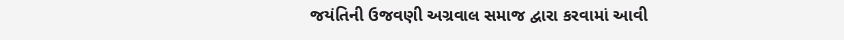જયંતિની ઉજવણી અગ્રવાલ સમાજ દ્વારા કરવામાં આવી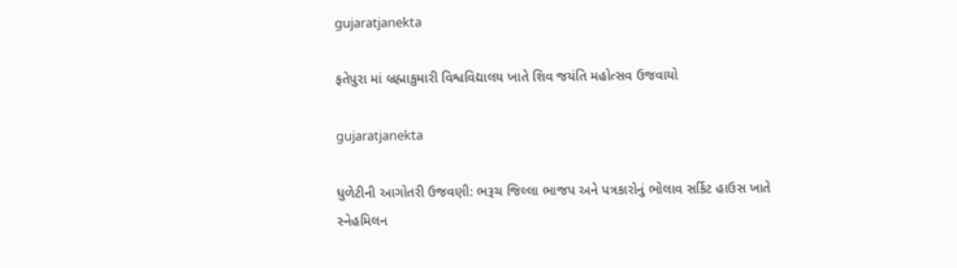gujaratjanekta

ફતેપુરા માં બ્રહ્માકુમારી વિશ્વવિદ્યાલય ખાતે શિવ જયંતિ મહોત્સવ ઉજવાયો

gujaratjanekta

ધુળેટીની આગોતરી ઉજવણી: ભરૂચ જિલ્લા ભાજપ અને પત્રકારોનું ભોલાવ સર્કિટ હાઉસ ખાતે સ્નેહમિલન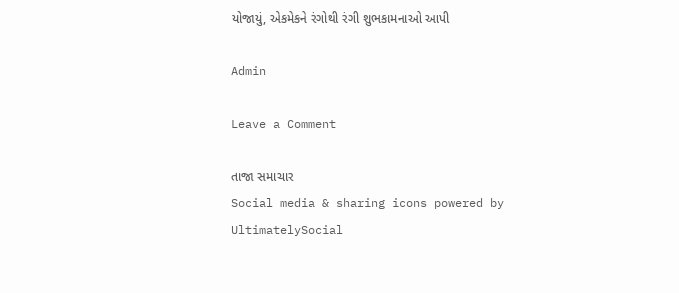યોજાયું, એકમેકને રંગોથી રંગી શુભકામનાઓ આપી

Admin

Leave a Comment

તાજા સમાચાર
Social media & sharing icons powered by UltimatelySocial